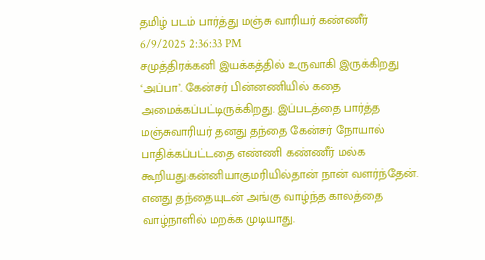தமிழ் படம் பார்த்து மஞ்சு வாரியர் கண்ணீர்
6/9/2025 2:36:33 PM
சமுத்திரக்கனி இயக்கத்தில் உருவாகி இருக்கிறது ‘அப்பா’. கேன்சர் பின்னணியில் கதை அமைக்கப்பட்டிருக்கிறது. இப்படத்தை பார்த்த மஞ்சுவாரியர் தனது தந்தை கேன்சர் நோயால் பாதிக்கப்பட்டதை எண்ணி கண்ணீர் மல்க கூறியது:கன்னியாகுமரியில்தான் நான் வளர்ந்தேன். எனது தந்தையுடன் அங்கு வாழ்ந்த காலத்தை வாழ்நாளில் மறக்க முடியாது.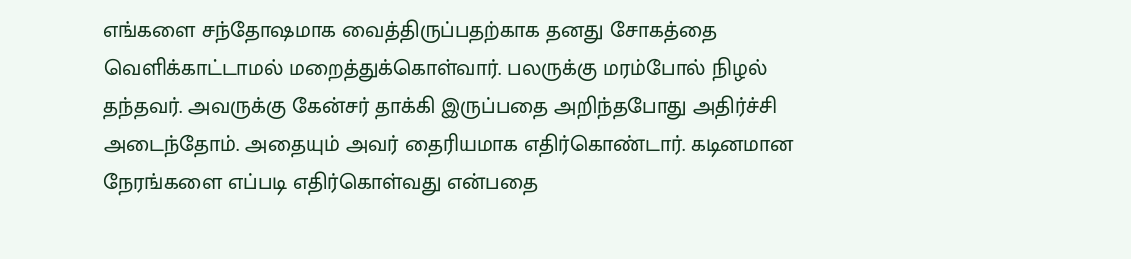எங்களை சந்தோஷமாக வைத்திருப்பதற்காக தனது சோகத்தை வெளிக்காட்டாமல் மறைத்துக்கொள்வார். பலருக்கு மரம்போல் நிழல் தந்தவர். அவருக்கு கேன்சர் தாக்கி இருப்பதை அறிந்தபோது அதிர்ச்சி அடைந்தோம். அதையும் அவர் தைரியமாக எதிர்கொண்டார். கடினமான நேரங்களை எப்படி எதிர்கொள்வது என்பதை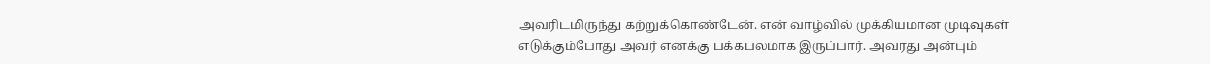அவரிடமிருந்து கற்றுக்கொண்டேன். என் வாழ்வில் முக்கியமான முடிவுகள் எடுக்கும்போது அவர் எனக்கு பக்கபலமாக இருப்பார். அவரது அன்பும்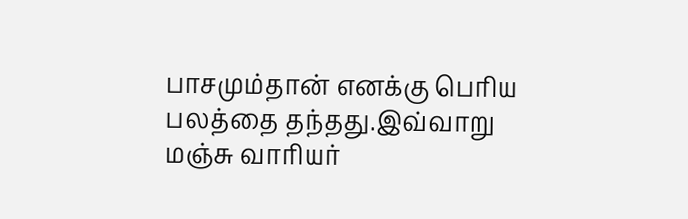பாசமும்தான் எனக்கு பெரிய பலத்தை தந்தது.இவ்வாறு மஞ்சு வாரியர்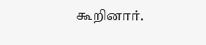கூறினார்.